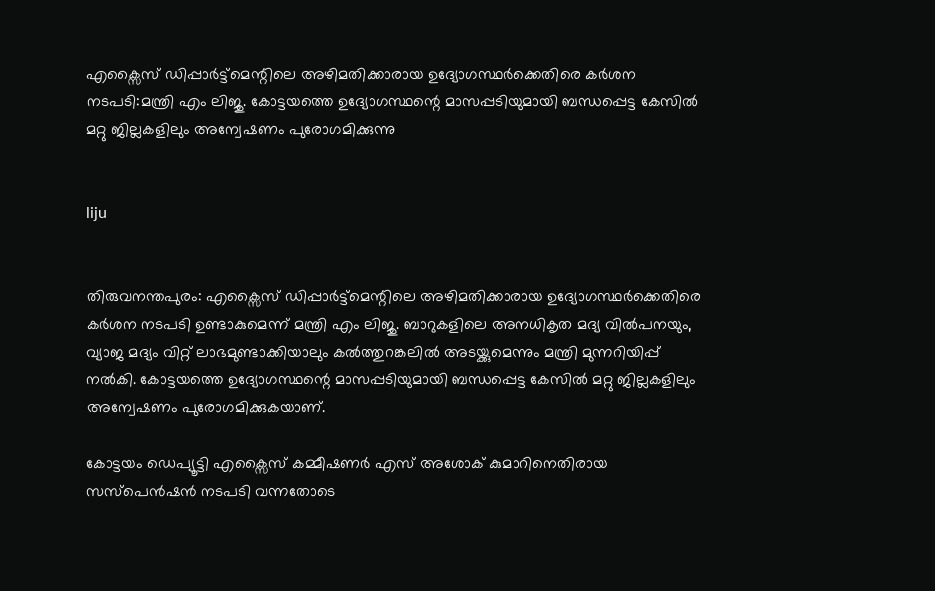എക്സൈസ് ഡിപ്പാര്‍ട്ട്മെന്റിലെ അഴിമതിക്കാരായ ഉദ്യോഗസ്ഥര്‍ക്കെതിരെ കര്‍ശന നടപടി:മന്ത്രി എം ലിജു. കോട്ടയത്തെ ഉദ്യോഗസ്ഥന്റെ മാസപ്പടിയുമായി ബന്ധപ്പെട്ട കേസില്‍ മറ്റു ജില്ലകളിലും അന്വേഷണം പുരോഗമിക്കുന്നു


liju


തിരുവനന്തപുരം: എക്സൈസ് ഡിപ്പാര്‍ട്ട്മെന്റിലെ അഴിമതിക്കാരായ ഉദ്യോഗസ്ഥര്‍ക്കെതിരെ കര്‍ശന നടപടി ഉണ്ടാകുമെന്ന് മന്ത്രി എം ലിജു. ബാറുകളിലെ അനധികൃത മദ്യ വില്‍പനയും, വ്യാജ മദ്യം വിറ്റ് ലാഭമുണ്ടാക്കിയാലും കല്‍ത്തുറങ്കലില്‍ അടയ്ക്കുമെന്നും മന്ത്രി മുന്നറിയിപ്പ് നല്‍കി. കോട്ടയത്തെ ഉദ്യോഗസ്ഥന്റെ മാസപ്പടിയുമായി ബന്ധപ്പെട്ട കേസില്‍ മറ്റു ജില്ലകളിലും അന്വേഷണം പുരോഗമിക്കുകയാണ്.

കോട്ടയം ഡെപ്യൂട്ടി എക്സൈസ് കമ്മീഷണര്‍ എസ് അശോക് കുമാറിനെതിരായ സസ്പെന്‍ഷന്‍ നടപടി വന്നതോടെ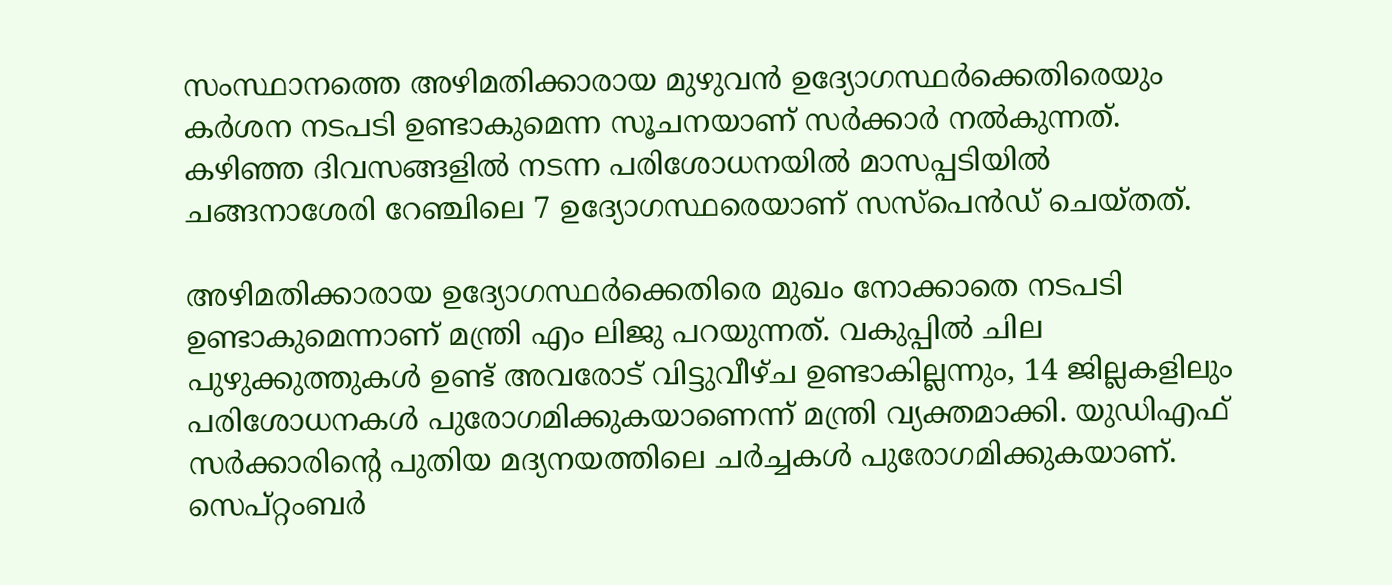സംസ്ഥാനത്തെ അഴിമതിക്കാരായ മുഴുവന്‍ ഉദ്യോഗസ്ഥര്‍ക്കെതിരെയും കര്‍ശന നടപടി ഉണ്ടാകുമെന്ന സൂചനയാണ് സര്‍ക്കാര്‍ നല്‍കുന്നത്. കഴിഞ്ഞ ദിവസങ്ങളില്‍ നടന്ന പരിശോധനയില്‍ മാസപ്പടിയില്‍ ചങ്ങനാശേരി റേഞ്ചിലെ 7 ഉദ്യോഗസ്ഥരെയാണ് സസ്പെന്‍ഡ് ചെയ്തത്.

അഴിമതിക്കാരായ ഉദ്യോഗസ്ഥര്‍ക്കെതിരെ മുഖം നോക്കാതെ നടപടി ഉണ്ടാകുമെന്നാണ് മന്ത്രി എം ലിജു പറയുന്നത്. വകുപ്പില്‍ ചില പുഴുക്കുത്തുകള്‍ ഉണ്ട് അവരോട് വിട്ടുവീഴ്ച ഉണ്ടാകില്ലന്നും, 14 ജില്ലകളിലും പരിശോധനകള്‍ പുരോഗമിക്കുകയാണെന്ന് മന്ത്രി വ്യക്തമാക്കി. യുഡിഎഫ് സര്‍ക്കാരിന്റെ പുതിയ മദ്യനയത്തിലെ ചര്‍ച്ചകള്‍ പുരോഗമിക്കുകയാണ്. സെപ്റ്റംബര്‍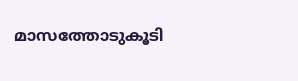മാസത്തോടുകൂടി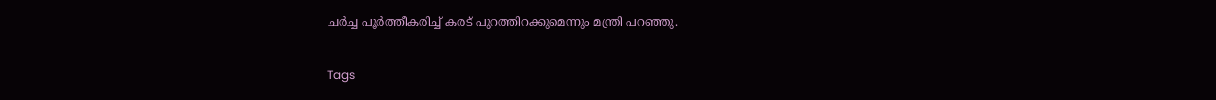ചര്‍ച്ച പൂര്‍ത്തീകരിച്ച് കരട് പുറത്തിറക്കുമെന്നും മന്ത്രി പറഞ്ഞു.

Tags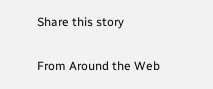Share this story

From Around the Web